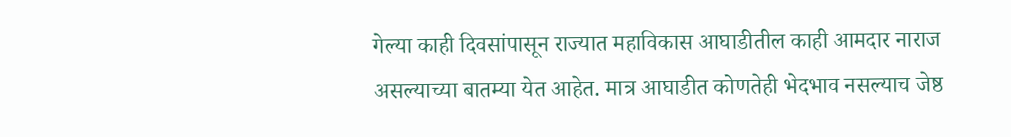गेल्या काही दिवसांपासून राज्यात महाविकास आघाडीतील काही आमदार नाराज असल्याच्या बातम्या येत आहेत. मात्र आघाडीत कोणतेही भेदभाव नसल्याच जेष्ठ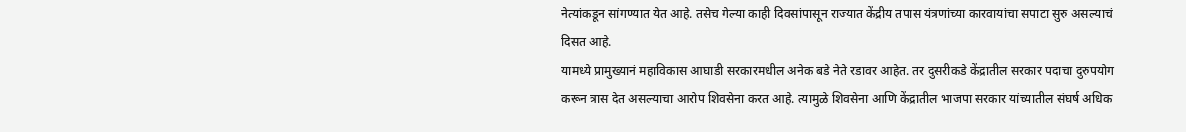नेत्यांकडून सांगण्यात येत आहे. तसेच गेल्या काही दिवसांपासून राज्यात केंद्रीय तपास यंत्रणांच्या कारवायांचा सपाटा सुरु असल्याचं दिसत आहे.
यामध्ये प्रामुख्यानं महाविकास आघाडी सरकारमधील अनेक बडे नेते रडावर आहेत. तर दुसरीकडे केंद्रातील सरकार पदाचा दुरुपयोग करून त्रास देत असल्याचा आरोप शिवसेना करत आहे. त्यामुळे शिवसेना आणि केंद्रातील भाजपा सरकार यांच्यातील संघर्ष अधिक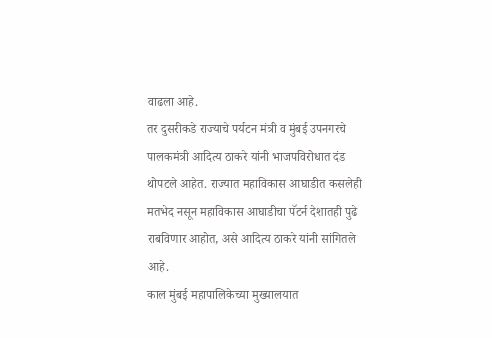वाढला आहे.
तर दुसरीकडे राज्याचे पर्यटन मंत्री व मुंबई उपनगरचे पालकमंत्री आदित्य ठाकरे यांनी भाजपविरोधात दंड थोपटले आहेत. राज्यात महाविकास आघाडीत कसलेही मतभेद नसून महाविकास आघाडीचा पॅटर्न देशातही पुढे राबविणार आहोत, असे आदित्य ठाकरे यांनी सांगितले आहे.
काल मुंबई महापालिकेच्या मुख्यालयात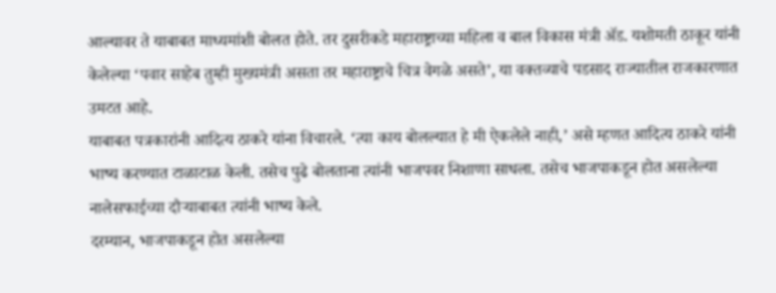आल्यावर ते याबाबत माध्यमांशी बोलत होते. तर दुसरीकडे महाराष्ट्राच्या महिला व बाल विकास मंत्री ॲड. यशोमती ठाकूर यांनी केलेल्या ‘पवार साहेब तुम्ही मुख्यमंत्री असता तर महाराष्ट्राचे चित्र वेगळे असते’, या वक्तव्याचे पडसाद राज्यातील राजकारणात उमटत आहे.
याबाबत पत्रकारांनी आदित्य ठाकरे यांना विचारले. ‘त्या काय बोलल्यात हे मी ऐकलेले नाही,’ असे म्हणत आदित्य ठाकरे यांनी भाष्य करण्यात टाळाटाळ केली. तसेच पुढे बोलताना त्यांनी भाजपवर निशाणा साधला. तसेच भाजपाकडून होत असलेल्या नालेसफाईच्या दौऱ्याबाबत त्यांनी भाष्य केले.
दरम्यान, भाजपाकडून होत असलेल्या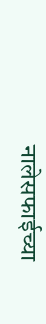नालेसफाईच्या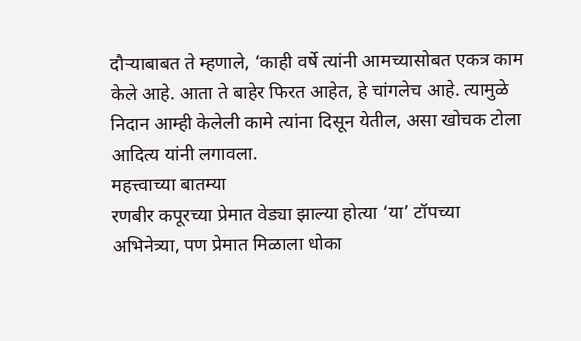दौऱ्याबाबत ते म्हणाले, ‘काही वर्षे त्यांनी आमच्यासोबत एकत्र काम केले आहे. आता ते बाहेर फिरत आहेत, हे चांगलेच आहे. त्यामुळे निदान आम्ही केलेली कामे त्यांना दिसून येतील, असा खोचक टोला आदित्य यांनी लगावला.
महत्त्वाच्या बातम्या
रणबीर कपूरच्या प्रेमात वेड्या झाल्या होत्या ‘या’ टॉपच्या अभिनेत्र्या, पण प्रेमात मिळाला धोका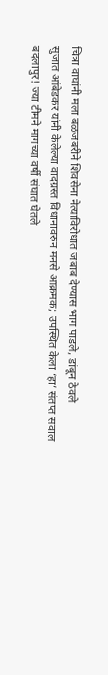चित्रा वाघांनी मला बळजबरीने शिवसेना नेत्याविरोधात जबाब देण्यास भाग पाडले, डांबून ठेवले
सुजात आंबेडकर यांनी केलेल्या वादग्रस्त विधानावरुन मनसे आक्रमक; उपस्थित केला ‘हा’ संतप्त सवाल
बदलापुर! ज्या टीमने मागच्या वर्षी संघात घेतले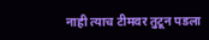नाही त्याच टीमवर तुटून पडला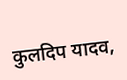कुलदिप यादव,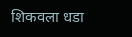शिकवला धडा